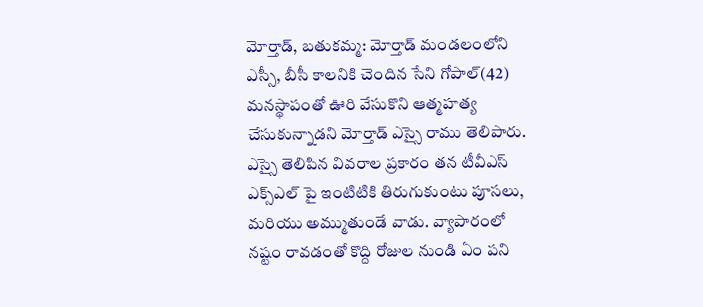మోర్తాడ్, బతుకమ్మ: మోర్తాడ్ మండలంలోని ఎస్సీ, బీసీ కాలనికి చెందిన సేని గోపాల్(42) మనస్థాపంతో ఊరి వేసుకొని ఆత్మహత్య చేసుకున్నాడని మోర్తాడ్ ఎస్సై రాము తెలిపారు. ఎస్సై తెలిపిన వివరాల ప్రకారం తన టీవీఎస్ ఎక్స్ఎల్ పై ఇంటిటికి తిరుగుకుంటు పూసలు, మరియు అమ్ముతుండే వాడు. వ్యాపారంలో నష్టం రావడంతో కొద్ది రోజుల నుండి ఏం పని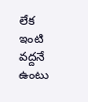లేక ఇంటి వద్దనే ఉంటు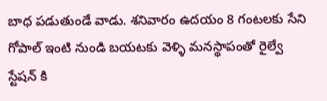బాధ పడుతుండే వాడు. శనివారం ఉదయం 8 గంటలకు సేని గోపాల్ ఇంటి నుండి బయటకు వెళ్ళి మనస్థాపంతో రైల్వే స్టేషన్ కి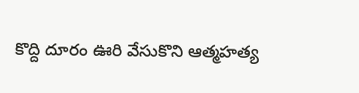కొద్ది దూరం ఊరి వేసుకొని ఆత్మహత్య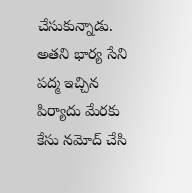చేసుకున్నాడు. అతని భార్య సేని పద్మ ఇచ్చిన పిర్యాదు మేరకు కేసు నమోద్ చేసి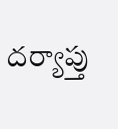దర్యాప్తు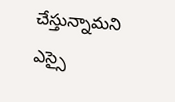చేస్తున్నామని ఎస్సై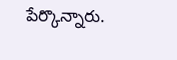పేర్కొన్నారు.